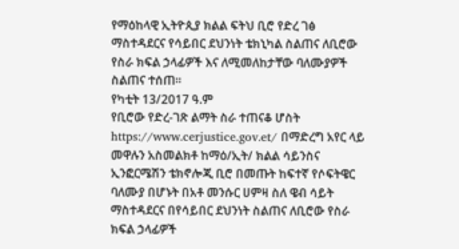የማዕከላዊ ኢትዮጲያ ክልል ፍትህ ቢሮ የድረ ገፅ ማስተዳደርና የሳይበር ደህንነት ቴክኒካል ስልጠና ለቢሮው የስራ ክፍል ኃላፊዎች እና ለሚመለከታቸው ባለሙያዎች ስልጠና ተሰጠ።
የካቲት 13/2017 ዓ.ም
የቢሮው የድረ-ገጽ ልማት ስራ ተጠናቆ ሆስት https://www.cerjustice.gov.et/ በማድረግ አየር ላይ መዋሉን አስመልክቶ ከማዕ/ኢት/ ክልል ሳይንስና ኢንፎርሜሽን ቴክኖሎጂ ቢሮ በመጡት ከፍተኛ የሶፍትዌር ባለሙያ በሆኑት በአቶ መንሱር ሀምዛ ስለ ዌብ ሳይት ማስተዳደርና በየሳይበር ደህንነት ስልጠና ለቢሮው የስራ ክፍል ኃላፊዎች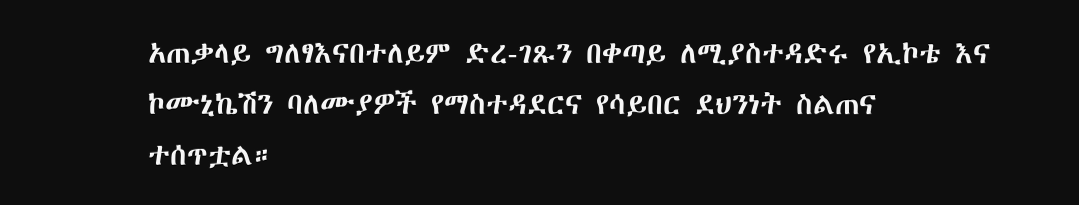አጠቃላይ ግለፃእናበተለይም ድረ-ገጹን በቀጣይ ለሚያስተዳድሩ የኢኮቴ እና ኮሙኒኬሽን ባለሙያዎች የማስተዳደርና የሳይበር ደህንነት ስልጠና ተሰጥቷል።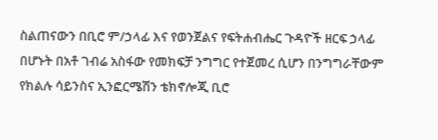ስልጠናውን በቢሮ ም/ኃላፊ እና የወንጀልና የፍትሐብሔር ጉዳዮች ዘርፍ ኃላፊ በሆኑት በአቶ ገብሬ አስፋው የመክፍቻ ንግግር የተጀመረ ሲሆን በንግግራቸውም የክልሉ ሳይንስና ኢንፎርሜሽን ቴክኖሎጂ ቢሮ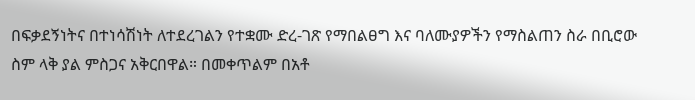በፍቃደኝነትና በተነሳሽነት ለተደረገልን የተቋሙ ድረ-ገጽ የማበልፀግ እና ባለሙያዎችን የማስልጠን ስራ በቢሮው ስም ላቅ ያል ምስጋና አቅርበዋል። በመቀጥልም በአቶ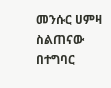መንሱር ሀምዛ ስልጠናው በተግባር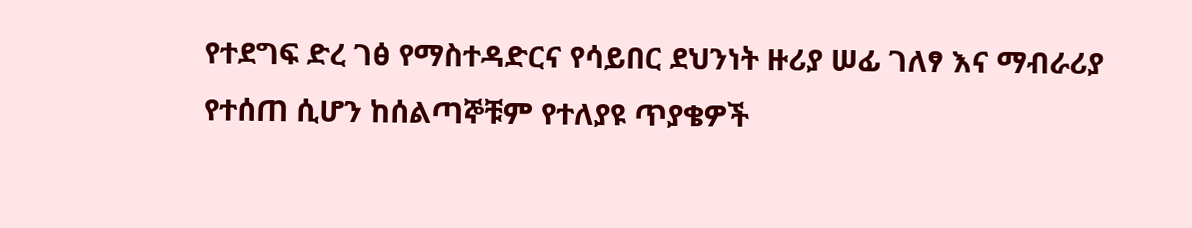የተደግፍ ድረ ገፅ የማስተዳድርና የሳይበር ደህንነት ዙሪያ ሠፊ ገለፃ እና ማብራሪያ የተሰጠ ሲሆን ከሰልጣኞቹም የተለያዩ ጥያቄዎች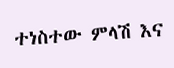ተነስተው ምላሽ እና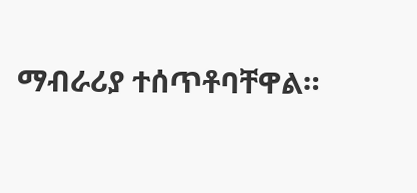ማብራሪያ ተሰጥቶባቸዋል።